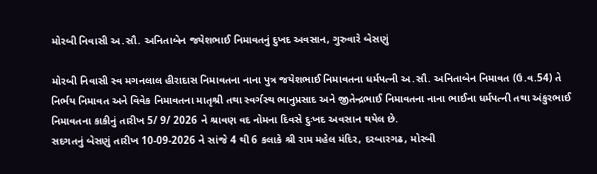મોરબી નિવાસી અ.સૌ. અનિતાબેન જયેશભાઈ નિમાવતનું દુખદ અવસાન, ગુરુવારે બેસણું

મોરબી નિવાસી સ્વ મગનલાલ હીરાદાસ નિમાવતના નાના પુત્ર જયેશભાઈ નિમાવતના ધર્મપત્ની અ.સૌ. અનિતાબેન નિમાવત (ઉ.વ.54) તે નિર્ભય નિમાવત અને વિવેક નિમાવતના માતૃશ્રી તથા સ્વર્ગસ્થ ભાનુપ્રસાદ અને જીતેન્દ્રભાઈ નિમાવતના નાના ભાઈના ધર્મપત્ની તથા અંકુરભાઈ નિમાવતના કાકીનું તારીખ 5/ 9/ 2026 ને શ્રાવણ વદ નોમના દિવસે દુઃખદ અવસાન થયેલ છે.
સદગતનું બેસણું તારીખ 10-09-2026 ને સાંજે 4 થી 6 કલાકે શ્રી રામ મહેલ મંદિર, દરબારગઢ, મોરબી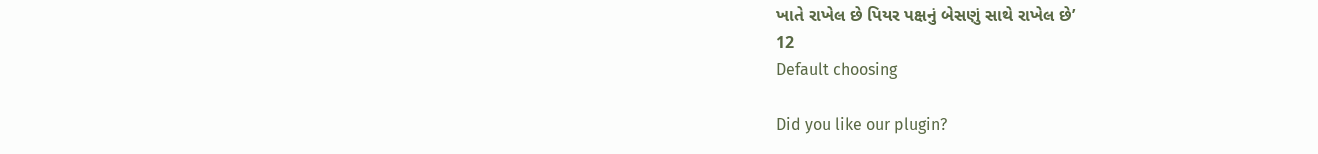ખાતે રાખેલ છે પિયર પક્ષનું બેસણું સાથે રાખેલ છે’
12
Default choosing

Did you like our plugin?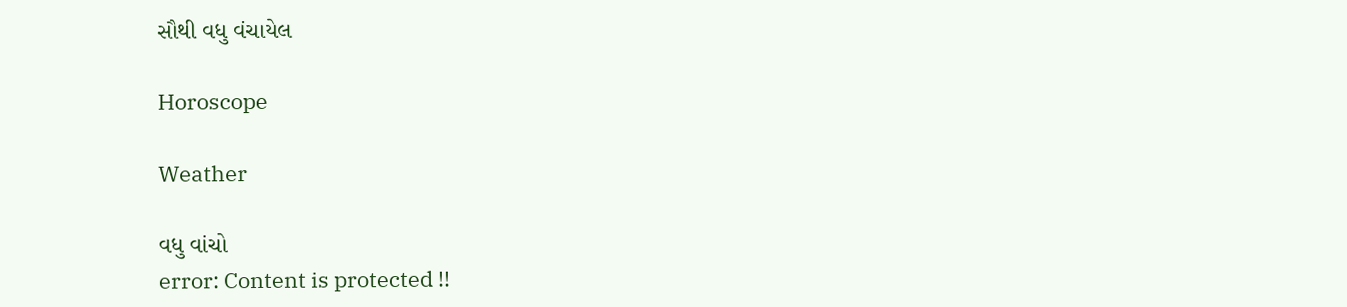સૌથી વધુ વંચાયેલ

Horoscope

Weather

વધુ વાંચો
error: Content is protected !!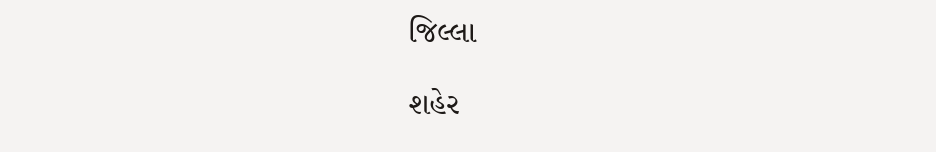જિલ્લા

શહેર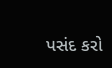પસંદ કરો